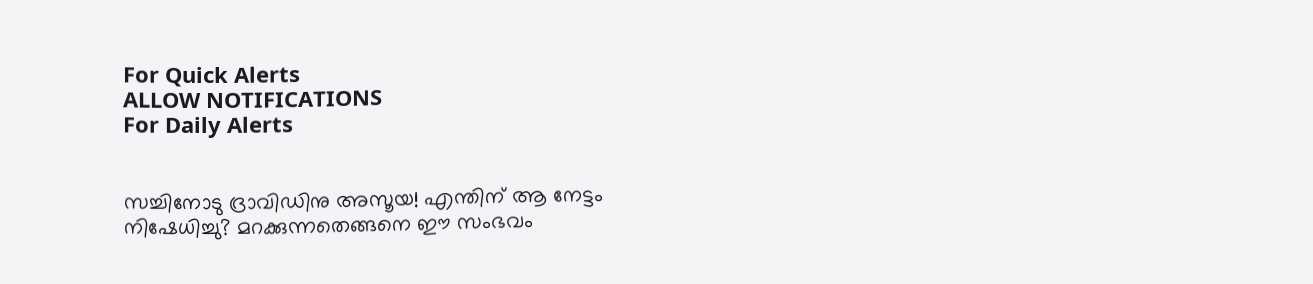For Quick Alerts
ALLOW NOTIFICATIONS
For Daily Alerts


സച്ചിനോടു ദ്രാവിഡിനു അസൂയ! എന്തിന് ആ നേട്ടം നിഷേധിച്ചു? മറക്കുന്നതെങ്ങനെ ഈ സംഭവം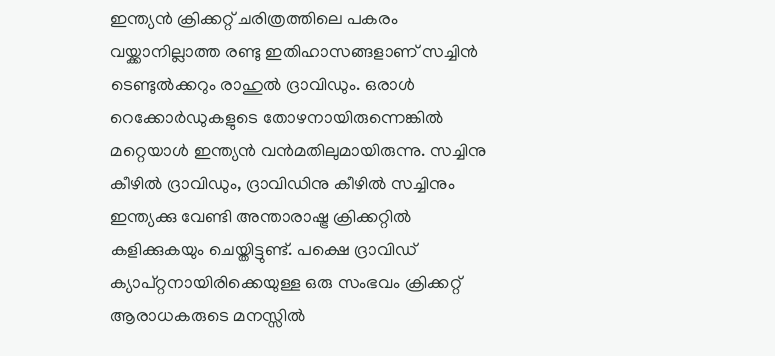ഇന്ത്യന്‍ ക്രിക്കറ്റ് ചരിത്രത്തിലെ പകരം വയ്ക്കാനില്ലാത്ത രണ്ടു ഇതിഹാസങ്ങളാണ് സച്ചിന്‍ ടെണ്ടുല്‍ക്കറും രാഹുല്‍ ദ്രാവിഡും. ഒരാള്‍ റെക്കോര്‍ഡുകളുടെ തോഴനായിരുന്നെങ്കില്‍ മറ്റെയാള്‍ ഇന്ത്യന്‍ വന്‍മതിലുമായിരുന്നു. സച്ചിനു കീഴില്‍ ദ്രാവിഡും, ദ്രാവിഡിനു കീഴില്‍ സച്ചിനും ഇന്ത്യക്കു വേണ്ടി അന്താരാഷ്ട്ര ക്രിക്കറ്റില്‍ കളിക്കുകയും ചെയ്തിട്ടുണ്ട്. പക്ഷെ ദ്രാവിഡ് ക്യാപ്റ്റനായിരിക്കെയുള്ള ഒരു സംഭവം ക്രിക്കറ്റ് ആരാധകരുടെ മനസ്സില്‍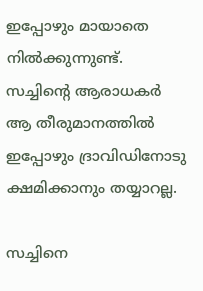ഇപ്പോഴും മായാതെ നില്‍ക്കുന്നുണ്ട്. സച്ചിന്റെ ആരാധകര്‍ ആ തീരുമാനത്തില്‍ ഇപ്പോഴും ദ്രാവിഡിനോടു ക്ഷമിക്കാനും തയ്യാറല്ല.

സച്ചിനെ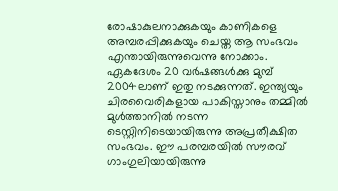രോഷാകുലനാക്കുകയും കാണികളെ അമ്പരപ്പിക്കുകയും ചെയ്ത ആ സംഭവം എന്തായിരുന്നുവെന്നു നോക്കാം. ഏകദേശം 20 വര്‍ഷങ്ങള്‍ക്കു മുമ്പ് 2004ലാണ് ഇതു നടക്കുന്നത്. ഇന്ത്യയും ചിരവൈരികളായ പാകിസ്താനും തമ്മില്‍ മുള്‍ത്താനില്‍ നടന്ന ടെസ്റ്റിനിടെയായിരുന്നു അപ്രതീക്ഷിത സംഭവം. ഈ പരമ്പരയില്‍ സൗരവ് ഗാംഗുലിയായിരുന്നു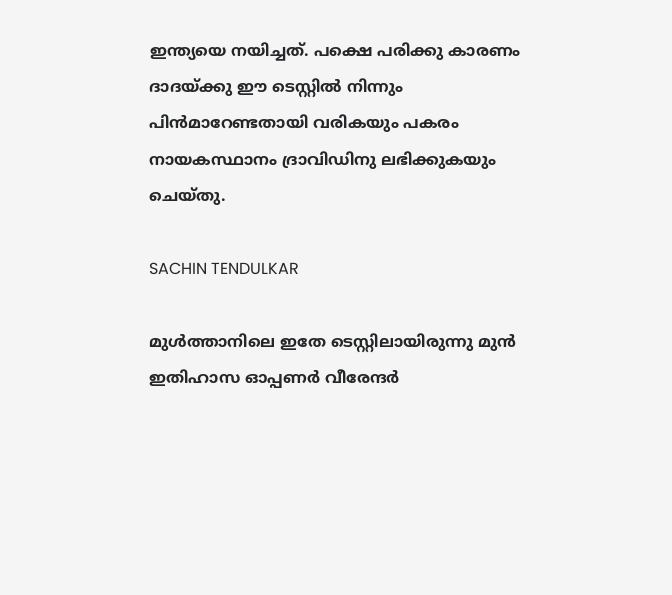ഇന്ത്യയെ നയിച്ചത്. പക്ഷെ പരിക്കു കാരണം ദാദയ്ക്കു ഈ ടെസ്റ്റില്‍ നിന്നും പിന്‍മാറേണ്ടതായി വരികയും പകരം നായകസ്ഥാനം ദ്രാവിഡിനു ലഭിക്കുകയും ചെയ്തു.

SACHIN TENDULKAR

മുള്‍ത്താനിലെ ഇതേ ടെസ്റ്റിലായിരുന്നു മുന്‍ ഇതിഹാസ ഓപ്പണര്‍ വീരേന്ദര്‍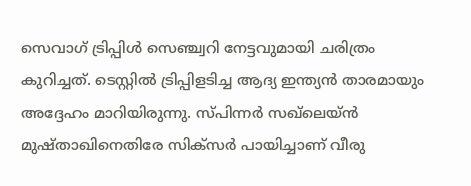സെവാഗ് ട്രിപ്പിള്‍ സെഞ്ച്വറി നേട്ടവുമായി ചരിത്രം കുറിച്ചത്. ടെസ്റ്റില്‍ ട്രിപ്പിളടിച്ച ആദ്യ ഇന്ത്യന്‍ താരമായും അദ്ദേഹം മാറിയിരുന്നു. സ്പിന്നര്‍ സഖ്‌ലെയ്ന്‍ മുഷ്താഖിനെതിരേ സിക്‌സര്‍ പായിച്ചാണ് വീരു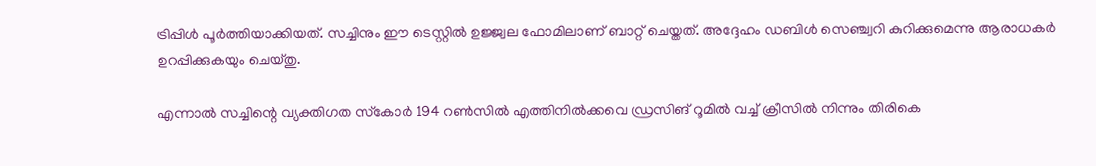ട്രിപ്പിള്‍ പൂര്‍ത്തിയാക്കിയത്. സച്ചിനും ഈ ടെസ്റ്റില്‍ ഉജ്ജ്വല ഫോമിലാണ് ബാറ്റ് ചെയ്തത്. അദ്ദേഹം ഡബിള്‍ സെഞ്ച്വറി കുറിക്കുമെന്നു ആരാധകര്‍ ഉറപ്പിക്കുകയും ചെയ്തു.

എന്നാല്‍ സച്ചിന്റെ വ്യക്തിഗത സ്‌കോര്‍ 194 റണ്‍സില്‍ എത്തിനില്‍ക്കവെ ഡ്രസിങ് റൂമില്‍ വച്ച് ക്രീസില്‍ നിന്നും തിരികെ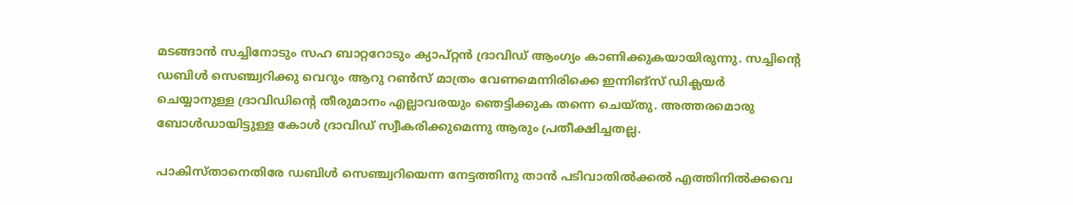മടങ്ങാന്‍ സച്ചിനോടും സഹ ബാറ്ററോടും ക്യാപ്റ്റന്‍ ദ്രാവിഡ് ആംഗ്യം കാണിക്കുകയായിരുന്നു. സച്ചിന്റെ ഡബിള്‍ സെഞ്ച്വറിക്കു വെറും ആറു റണ്‍സ് മാത്രം വേണമെന്നിരിക്കെ ഇന്നിങ്‌സ് ഡിക്ലയര്‍ ചെയ്യാനുള്ള ദ്രാവിഡിന്റെ തീരുമാനം എല്ലാവരയും ഞെട്ടിക്കുക തന്നെ ചെയ്തു. അത്തരമൊരു ബോള്‍ഡായിട്ടുള്ള കോള്‍ ദ്രാവിഡ് സ്വീകരിക്കുമെന്നു ആരും പ്രതീക്ഷിച്ചതല്ല.

പാകിസ്താനെതിരേ ഡബിള്‍ സെഞ്ച്വറിയെന്ന നേട്ടത്തിനു താന്‍ പടിവാതില്‍ക്കല്‍ എത്തിനില്‍ക്കവെ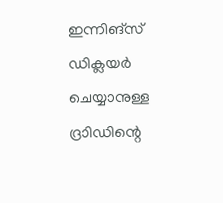ഇന്നിങ്‌സ് ഡിക്ലയര്‍ ചെയ്യാനുള്ള ദ്രാിഡിന്റെ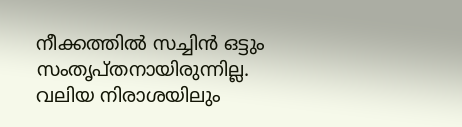നീക്കത്തില്‍ സച്ചിന്‍ ഒട്ടും സംതൃപ്തനായിരുന്നില്ല. വലിയ നിരാശയിലും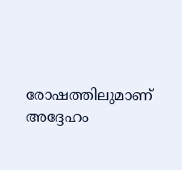രോഷത്തിലുമാണ് അദ്ദേഹം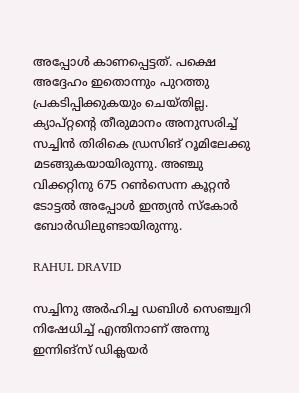അപ്പോള്‍ കാണപ്പെട്ടത്. പക്ഷെ അദ്ദേഹം ഇതൊന്നും പുറത്തു പ്രകടിപ്പിക്കുകയും ചെയ്തില്ല. ക്യാപ്റ്റന്റെ തീരുമാനം അനുസരിച്ച് സച്ചിന്‍ തിരികെ ഡ്രസിങ് റൂമിലേക്കു മടങ്ങുകയായിരുന്നു. അഞ്ചു വിക്കറ്റിനു 675 റണ്‍സെന്ന കൂറ്റന്‍ ടോട്ടല്‍ അപ്പോള്‍ ഇന്ത്യന്‍ സ്‌കോര്‍ ബോര്‍ഡിലുണ്ടായിരുന്നു.

RAHUL DRAVID

സച്ചിനു അര്‍ഹിച്ച ഡബിള്‍ സെഞ്ച്വറി നിഷേധിച്ച് എന്തിനാണ് അന്നു ഇന്നിങ്‌സ് ഡിക്ലയര്‍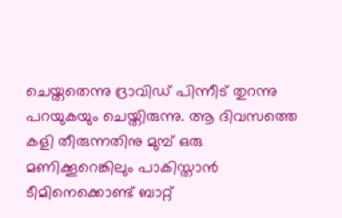ചെയ്തതെന്നു ദ്രാവിഡ് പിന്നീട് തുറന്നു പറയുകയും ചെയ്തിരുന്നു. ആ ദിവസത്തെ കളി തീരുന്നതിനു മുമ്പ് ഒരു മണിക്കൂറെങ്കിലും പാകിസ്താന്‍ ടീമിനെക്കൊണ്ട് ബാറ്റ്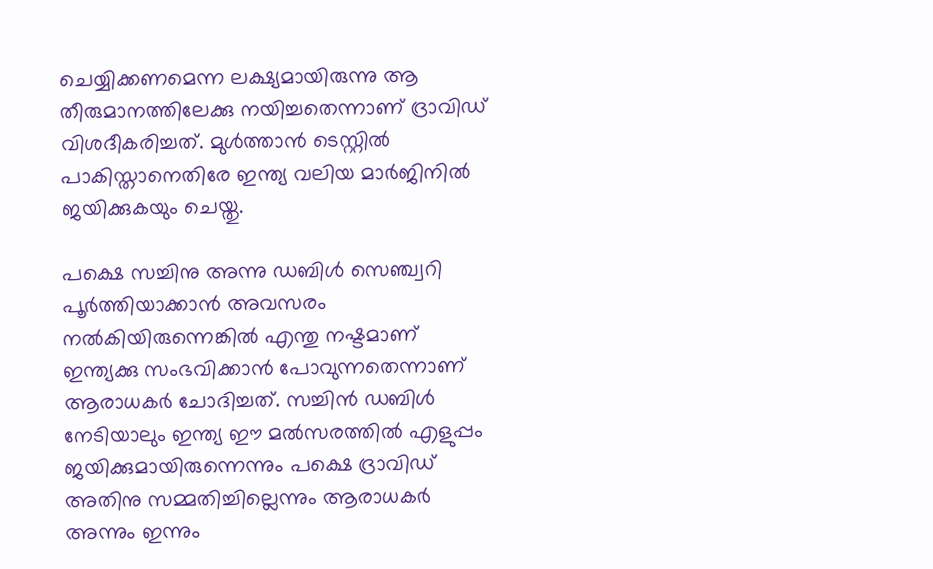ചെയ്യിക്കണമെന്ന ലക്ഷ്യമായിരുന്നു ആ തീരുമാനത്തിലേക്കു നയിച്ചതെന്നാണ് ദ്രാവിഡ് വിശദീകരിച്ചത്. മുള്‍ത്താന്‍ ടെസ്റ്റില്‍ പാകിസ്താനെതിരേ ഇന്ത്യ വലിയ മാര്‍ജിനില്‍ ജയിക്കുകയും ചെയ്തു.

പക്ഷെ സച്ചിനു അന്നു ഡബിള്‍ സെഞ്ച്വറി പൂര്‍ത്തിയാക്കാന്‍ അവസരം നല്‍കിയിരുന്നെങ്കില്‍ എന്തു നഷ്ടമാണ് ഇന്ത്യക്കു സംഭവിക്കാന്‍ പോവുന്നതെന്നാണ് ആരാധകര്‍ ചോദിച്ചത്. സച്ചിന്‍ ഡബിള്‍ നേടിയാലും ഇന്ത്യ ഈ മല്‍സരത്തില്‍ എളുപ്പം ജയിക്കുമായിരുന്നെന്നും പക്ഷെ ദ്രാവിഡ് അതിനു സമ്മതിച്ചില്ലെന്നും ആരാധകര്‍ അന്നും ഇന്നും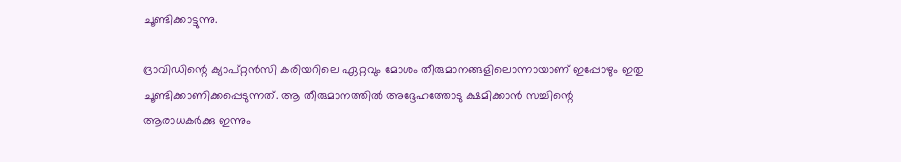ചൂണ്ടിക്കാട്ടുന്നു.

ദ്രാവിഡിന്റെ ക്യാപ്റ്റന്‍സി കരിയറിലെ ഏറ്റവും മോശം തീരുമാനങ്ങളിലൊന്നായാണ് ഇപ്പോഴും ഇതു ചൂണ്ടിക്കാണിക്കപ്പെടുന്നത്. ആ തീരുമാനത്തില്‍ അദ്ദേഹത്തോടു ക്ഷമിക്കാന്‍ സച്ചിന്റെ ആരാധകര്‍ക്കു ഇന്നും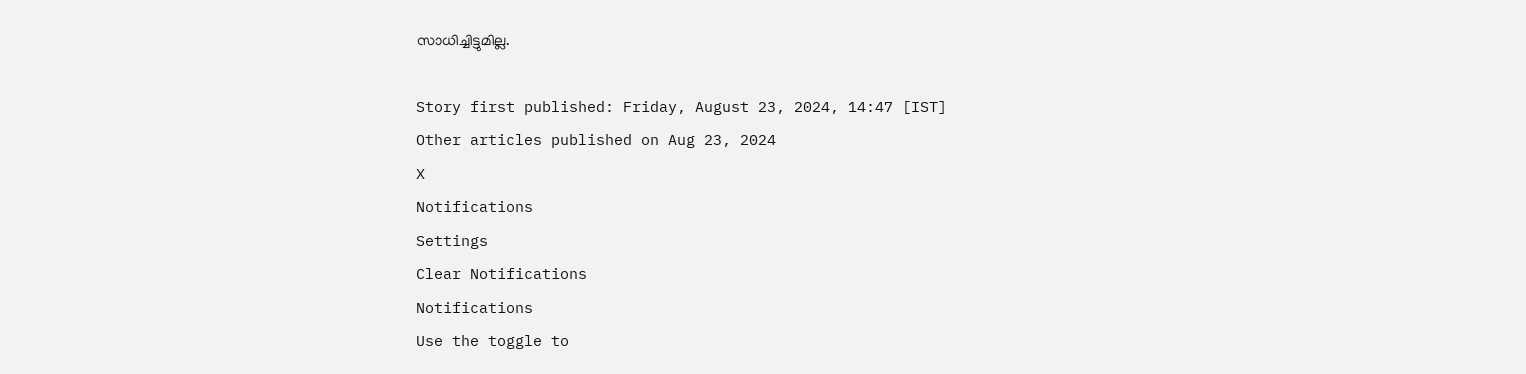സാധിച്ചിട്ടുമില്ല.

Story first published: Friday, August 23, 2024, 14:47 [IST]
Other articles published on Aug 23, 2024
X
Notifications
Settings
Clear Notifications
Notifications
Use the toggle to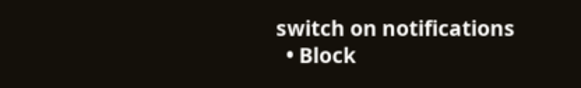switch on notifications
  • Block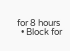for 8 hours
  • Block for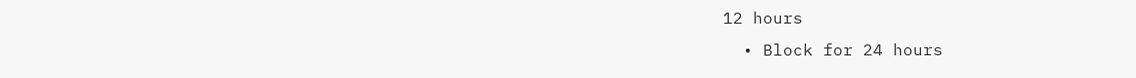12 hours
  • Block for 24 hours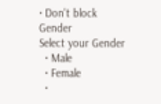• Don't block
Gender
Select your Gender
  • Male
  • Female
  •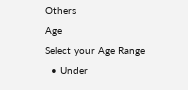Others
Age
Select your Age Range
  • Under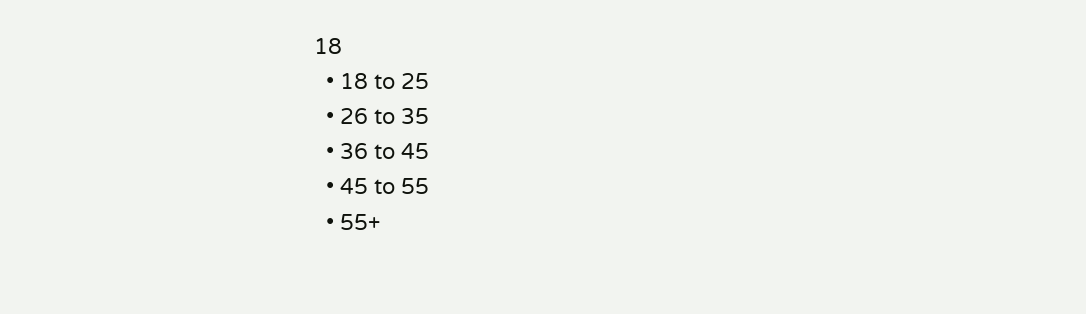18
  • 18 to 25
  • 26 to 35
  • 36 to 45
  • 45 to 55
  • 55+